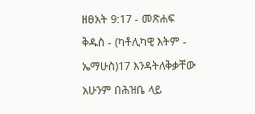ዘፀአት 9:17 - መጽሐፍ ቅዱስ - (ካቶሊካዊ እትም - ኤማሁስ)17 እንዳትለቅቃቸው አሁንም በሕዝቤ ላይ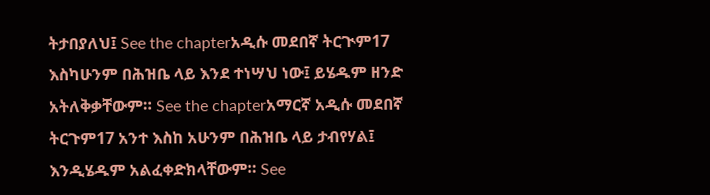ትታበያለህ፤ See the chapterአዲሱ መደበኛ ትርጒም17 እስካሁንም በሕዝቤ ላይ እንደ ተነሣህ ነው፤ ይሄዱም ዘንድ አትለቅቃቸውም። See the chapterአማርኛ አዲሱ መደበኛ ትርጉም17 አንተ እስከ አሁንም በሕዝቤ ላይ ታብየሃል፤ እንዲሄዱም አልፈቀድክላቸውም። See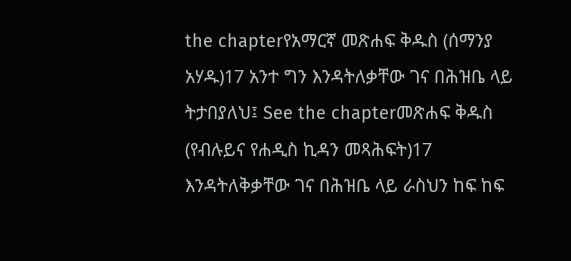the chapterየአማርኛ መጽሐፍ ቅዱስ (ሰማንያ አሃዱ)17 አንተ ግን እንዳትለቃቸው ገና በሕዝቤ ላይ ትታበያለህ፤ See the chapterመጽሐፍ ቅዱስ (የብሉይና የሐዲስ ኪዳን መጻሕፍት)17 እንዳትለቅቃቸው ገና በሕዝቤ ላይ ራስህን ከፍ ከፍ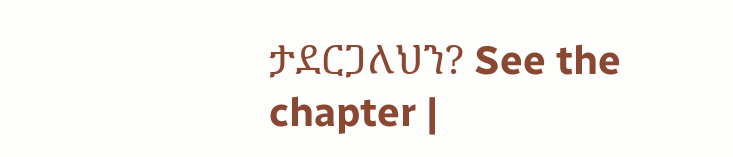ታደርጋለህን? See the chapter |